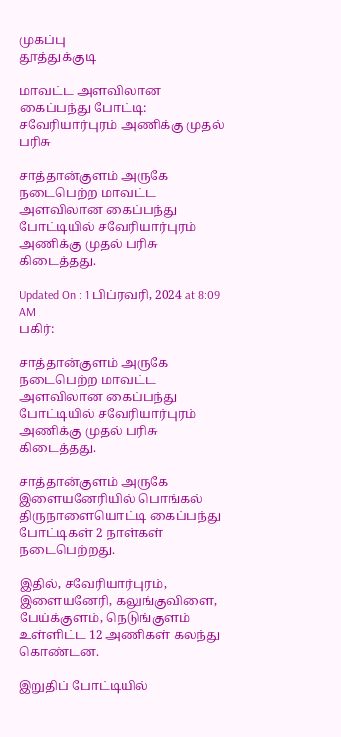முகப்பு
தூத்துக்குடி

மாவட்ட அளவிலான கைப்பந்து போட்டி: சவேரியார்புரம் அணிக்கு முதல் பரிசு

சாத்தான்குளம் அருகே நடைபெற்ற மாவட்ட அளவிலான கைப்பந்து போட்டியில் சவேரியார்புரம் அணிக்கு முதல் பரிசு கிடைத்தது.

Updated On : 1 பிப்ரவரி, 2024 at 8:09 AM
பகிர்:

சாத்தான்குளம் அருகே நடைபெற்ற மாவட்ட அளவிலான கைப்பந்து போட்டியில் சவேரியார்புரம் அணிக்கு முதல் பரிசு கிடைத்தது.

சாத்தான்குளம் அருகே இளையனேரியில் பொங்கல் திருநாளையொட்டி கைப்பந்து போட்டிகள் 2 நாள்கள் நடைபெற்றது.

இதில், சவேரியார்புரம், இளையனேரி, கலுங்குவிளை, பேய்க்குளம், நெடுங்குளம் உள்ளிட்ட 12 அணிகள் கலந்து கொண்டன.

இறுதிப் போட்டியில்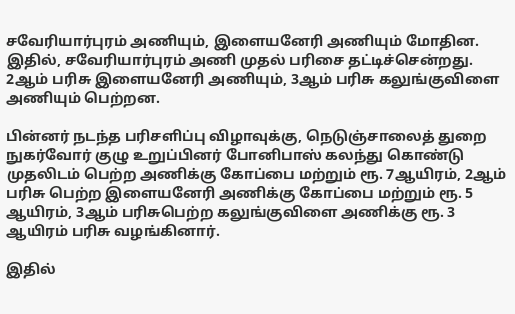சவேரியார்புரம் அணியும், இளையனேரி அணியும் மோதின. இதில், சவேரியார்புரம் அணி முதல் பரிசை தட்டிச்சென்றது. 2ஆம் பரிசு இளையனேரி அணியும், 3ஆம் பரிசு கலுங்குவிளை அணியும் பெற்றன.

பின்னர் நடந்த பரிசளிப்பு விழாவுக்கு, நெடுஞ்சாலைத் துறை நுகர்வோர் குழு உறுப்பினர் போனிபாஸ் கலந்து கொண்டு முதலிடம் பெற்ற அணிக்கு கோப்பை மற்றும் ரூ. 7ஆயிரம், 2ஆம் பரிசு பெற்ற இளையனேரி அணிக்கு கோப்பை மற்றும் ரூ. 5 ஆயிரம், 3ஆம் பரிசுபெற்ற கலுங்குவிளை அணிக்கு ரூ. 3 ஆயிரம் பரிசு வழங்கினார்.

இதில்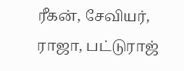ரீகன், சேவியர், ராஜா, பட்டுராஜ்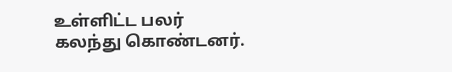உள்ளிட்ட பலர் கலந்து கொண்டனர்.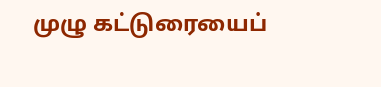முழு கட்டுரையைப்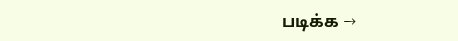படிக்க →